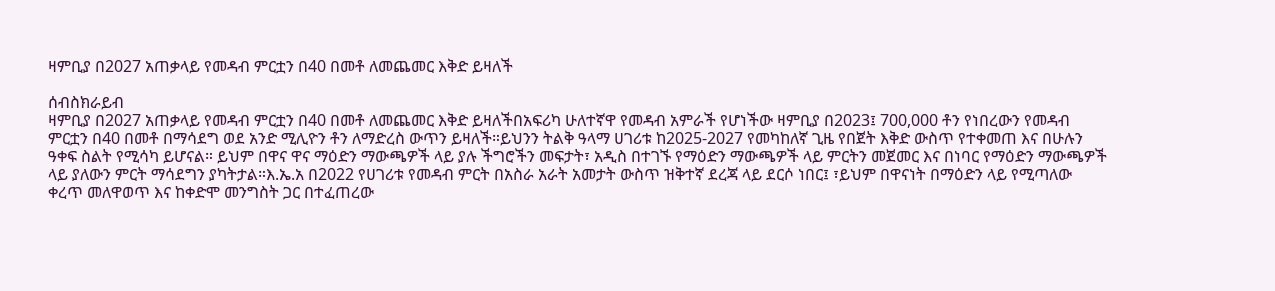ዛምቢያ በ2027 አጠቃላይ የመዳብ ምርቷን በ40 በመቶ ለመጨመር እቅድ ይዛለች

ሰብስክራይብ
ዛምቢያ በ2027 አጠቃላይ የመዳብ ምርቷን በ40 በመቶ ለመጨመር እቅድ ይዛለችበአፍሪካ ሁለተኛዋ የመዳብ አምራች የሆነችው ዛምቢያ በ2023፤ 700,000 ቶን የነበረውን የመዳብ ምርቷን በ40 በመቶ በማሳደግ ወደ አንድ ሚሊዮን ቶን ለማድረስ ውጥን ይዛለች።ይህንን ትልቅ ዓላማ ሀገሪቱ ከ2025-2027 የመካከለኛ ጊዜ የበጀት እቅድ ውስጥ የተቀመጠ እና በሁሉን ዓቀፍ ስልት የሚሳካ ይሆናል። ይህም በዋና ዋና ማዕድን ማውጫዎች ላይ ያሉ ችግሮችን መፍታት፣ አዲስ በተገኙ የማዕድን ማውጫዎች ላይ ምርትን መጀመር እና በነባር የማዕድን ማውጫዎች ላይ ያለውን ምርት ማሳደግን ያካትታል።እ.ኤ.አ በ2022 የሀገሪቱ የመዳብ ምርት በአስራ አራት አመታት ውስጥ ዝቅተኛ ደረጃ ላይ ደርሶ ነበር፤ ፣ይህም በዋናነት በማዕድን ላይ የሚጣለው ቀረጥ መለዋወጥ እና ከቀድሞ መንግስት ጋር በተፈጠረው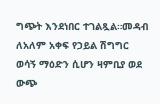ግጭት እንደነበር ተገልጿል።መዳብ ለአለም አቀፍ የኃይል ሽግግር ወሳኝ ማዕድን ሲሆን ዛምቢያ ወደ ውጭ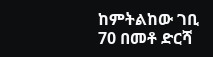ከምትልከው ገቢ 70 በመቶ ድርሻ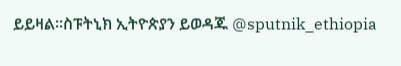ይይዛል።ስፑትኒክ ኢትዮጵያን ይወዳጁ @sputnik_ethiopia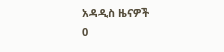አዳዲስ ዜናዎች
0